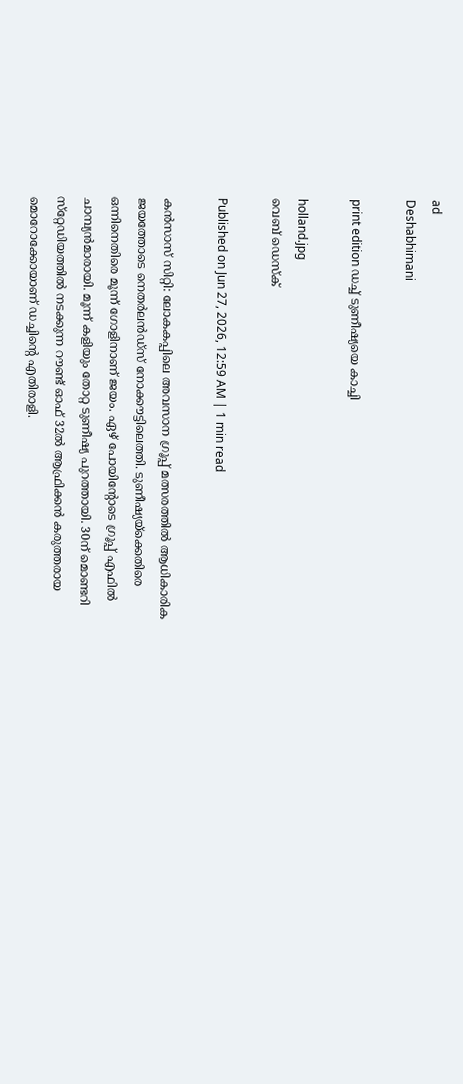ad
Deshabhimani

print edition ഡച്ച്‌ ടുണീഷ്യയെ കാച്ചി

holland.jpg
വെബ് ഡെസ്ക്

Published on Jun 27, 2026, 12:59 AM | 1 min read

കൻസാസ്‌ സിറ്റി: ലോകകപ്പിലെ അവസാന ഗ്രൂപ്പ്‌ മത്സരത്തിൽ ആധികാരിക ജയത്തോടെ നെതർലൻഡ്സ്‌ നോക്ക‍ൗട്ടിലെത്തി. ടുണീഷ്യയ്‌ക്കെതിരെ ഒന്നിനെതിരെ മൂന്ന്‌ ഗോളിനാണ്‌ ജയം. ഏഴ്‌ പോയിന്റോടെ ഗ്രൂപ്പ്‌ എഫിൽ ചാമ്പ്യൻമാരായി. മൂന്ന്‌ കളിയും തോറ്റ ടുണീഷ്യ പുറത്തായി. 30ന്‌ മൊണ്ടറി സ്‌റ്റേഡിയത്തിൽ നടക്കുന്ന റ‍ൗണ്ട്‌ ഓഫ്‌ 32ൽ ആഫ്രിക്കൻ കരുത്തരായ മൊറോക്കോയാണ്‌ ഡച്ചിന്റെ എതിരാളി.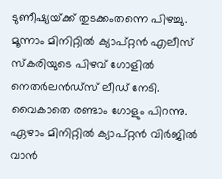ടുണീഷ്യയ്‌ക്ക്‌ തുടക്കംതന്നെ പിഴച്ചു. മൂന്നാം മിനിറ്റിൽ ക്യാപ്‌റ്റൻ എലീസ്‌ സ്‌കരിയുടെ പിഴവ്‌ ഗോളിൽ നെതർലൻഡ്‌സ്‌ ലീഡ്‌ നേടി. വൈകാതെ രണ്ടാം ഗോളും പിറന്നു. ഏഴാം മിനിറ്റിൽ ക്യാപ്‌റ്റൻ വിർജിൽ വാൻ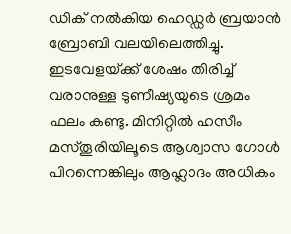ഡിക്‌ നൽകിയ ഹെഡ്ഡർ ബ്രയാൻ ബ്രോബി വലയിലെത്തിച്ചു. ഇടവേളയ്‌ക്ക്‌ ശേഷം തിരിച്ച്‌ വരാനുള്ള ടുണീഷ്യയുടെ ശ്രമം ഫലം കണ്ടു. മിനിറ്റിൽ ഹസീം മസ്‌തൂരിയിലൂടെ ആശ്വാസ ഗോൾ പിറന്നെങ്കിലും ആഹ്ലാദം അധികം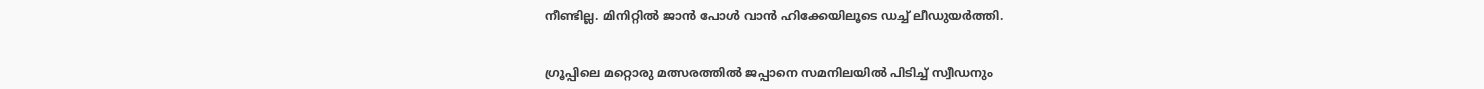നീണ്ടില്ല. മിനിറ്റിൽ ജാൻ പോൾ വാൻ ഹിക്കേയിലൂടെ ഡച്ച്‌ ലീഡുയർത്തി.


ഗ്രൂപ്പിലെ മറ്റൊരു മത്സരത്തിൽ ജപ്പാനെ സമനിലയിൽ പിടിച്ച്‌ സ്വീഡനും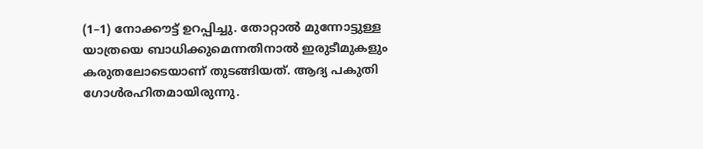(1–1) നോക്ക‍ൗട്ട്‌ ഉറപ്പിച്ചു. തോറ്റാൽ മുന്നോട്ടുള്ള യാത്രയെ ബാധിക്കുമെന്നതിനാൽ ഇരുടീമുകളും കരുതലോടെയാണ്‌ തുടങ്ങിയത്‌. ആദ്യ പകുതി ഗോൾരഹിതമായിരുന്നു.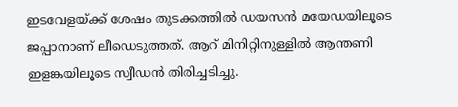ഇടവേളയ്ക്ക്‌ ശേഷം തുടക്കത്തിൽ ഡയസൻ മയേഡയിലൂടെ ജപ്പാനാണ്‌ ലീഡെടുത്തത്‌. ആറ്‌ മിനിറ്റിനുള്ളിൽ ആന്തണി ഇളങ്കയിലൂടെ സ്വീഡൻ തിരിച്ചടിച്ചു.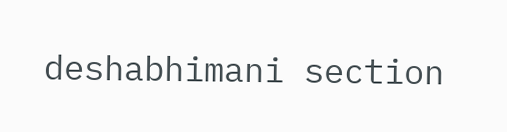deshabhimani section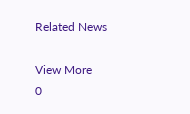Related News

View More
0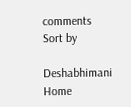comments
Sort by

Deshabhimani
Home